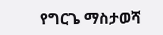የግርጌ ማስታወሻ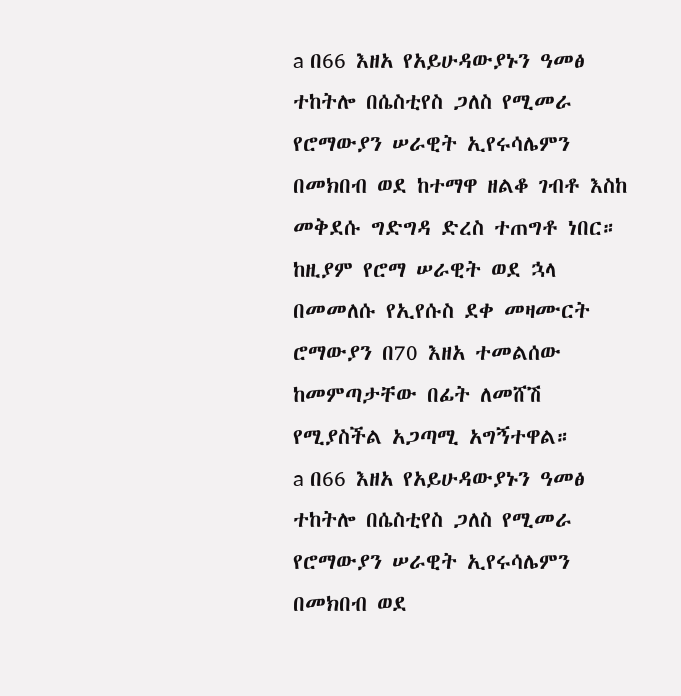a በ66 እዘአ የአይሁዳውያኑን ዓመፅ ተከትሎ በሴስቲየስ ጋለስ የሚመራ የሮማውያን ሠራዊት ኢየሩሳሌምን በመክበብ ወደ ከተማዋ ዘልቆ ገብቶ እስከ መቅደሱ ግድግዳ ድረስ ተጠግቶ ነበር። ከዚያም የሮማ ሠራዊት ወደ ኋላ በመመለሱ የኢየሱስ ደቀ መዛሙርት ሮማውያን በ70 እዘአ ተመልሰው ከመምጣታቸው በፊት ለመሸሽ የሚያስችል አጋጣሚ አግኝተዋል።
a በ66 እዘአ የአይሁዳውያኑን ዓመፅ ተከትሎ በሴስቲየስ ጋለስ የሚመራ የሮማውያን ሠራዊት ኢየሩሳሌምን በመክበብ ወደ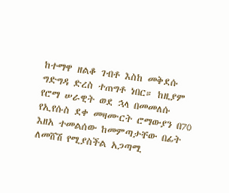ከተማዋ ዘልቆ ገብቶ እስከ መቅደሱ ግድግዳ ድረስ ተጠግቶ ነበር። ከዚያም የሮማ ሠራዊት ወደ ኋላ በመመለሱ የኢየሱስ ደቀ መዛሙርት ሮማውያን በ70 እዘአ ተመልሰው ከመምጣታቸው በፊት ለመሸሽ የሚያስችል አጋጣሚ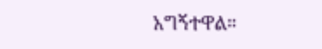አግኝተዋል።